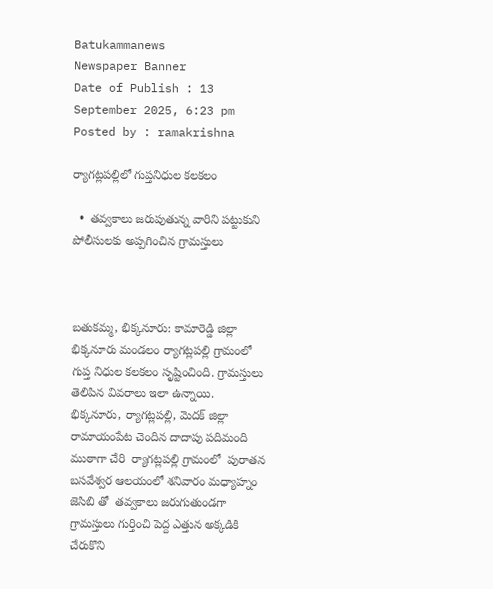Batukammanews
Newspaper Banner
Date of Publish : 13 September 2025, 6:23 pm Posted by : ramakrishna

ర్యాగట్లపల్లిలో గుప్తనిధుల కలకలం

  •  తవ్వకాలు జరుపుతున్న వారిని పట్టుకుని పోలీసులకు అప్పగించిన గ్రామస్తులు



బతుకమ్మ, భిక్కనూరు: కామారెడ్డి జిల్లా భిక్కనూరు మండలం ర్యాగట్లపల్లి గ్రామంలో గుప్త నిధుల కలకలం సృష్టించింది. గ్రామస్తులు తెలిపిన వివరాలు ఇలా ఉన్నాయి. భిక్కనూరు, ర్యాగట్లపల్లి, మెదక్ జిల్లా రామాయంపేట చెందిన దాదాపు పదిమంది ముఠాగా చేరి  ర్యాగట్లపల్లి గ్రామంలో  పురాతన బసవేశ్వర ఆలయంలో శనివారం మధ్యాహ్నం జెసిబి తో  తవ్వకాలు జరుగుతుండగా  గ్రామస్తులు గుర్తించి పెద్ద ఎత్తున అక్కడికి చేరుకొని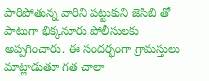పారిపోతున్న వారిని పట్టుకుని జెసిబి తో పాటుగా భిక్కనూరు పోలీసులకు అప్పగించారు. ఈ సందర్భంగా గ్రామస్తులు మాట్లాడుతూ గత చాలా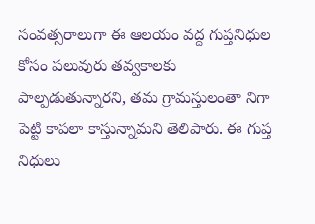సంవత్సరాలుగా ఈ ఆలయం వద్ద గుప్తనిధుల కోసం పలువురు తవ్వకాలకు పాల్పడుతున్నారని, తమ గ్రామస్తులంతా నిగా పెట్టి కాపలా కాస్తున్నామని తెలిపారు. ఈ గుప్త నిధులు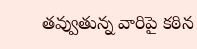తవ్వుతున్న వారిపై కఠిన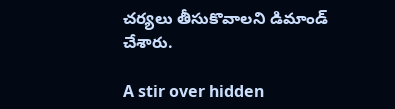చర్యలు తీసుకొవాలని డిమాండ్ చేశారు.

A stir over hidden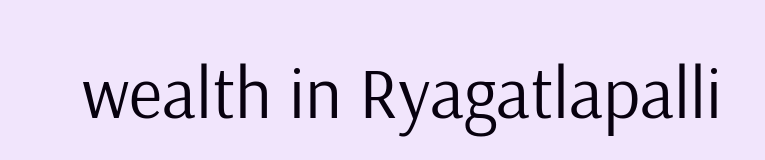wealth in Ryagatlapalli